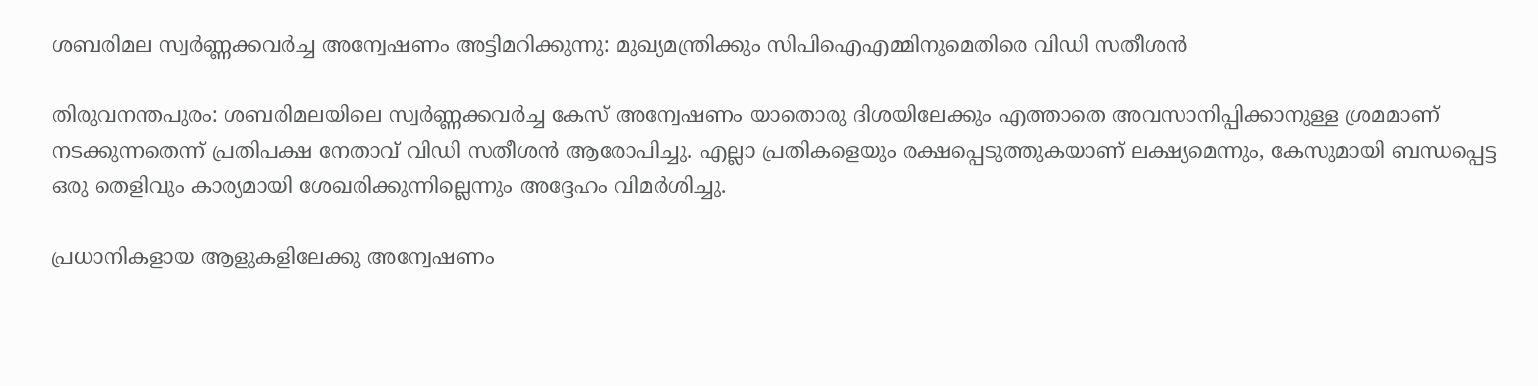ശബരിമല സ്വര്‍ണ്ണക്കവര്‍ച്ച അന്വേഷണം അട്ടിമറിക്കുന്നു: മുഖ്യമന്ത്രിക്കും സിപിഐഎമ്മിനുമെതിരെ വിഡി സതീശന്‍

തിരുവനന്തപുരം: ശബരിമലയിലെ സ്വര്‍ണ്ണക്കവര്‍ച്ച കേസ് അന്വേഷണം യാതൊരു ദിശയിലേക്കും എത്താതെ അവസാനിപ്പിക്കാനുള്ള ശ്രമമാണ് നടക്കുന്നതെന്ന് പ്രതിപക്ഷ നേതാവ് വിഡി സതീശന്‍ ആരോപിച്ചു. എല്ലാ പ്രതികളെയും രക്ഷപ്പെടുത്തുകയാണ് ലക്ഷ്യമെന്നും, കേസുമായി ബന്ധപ്പെട്ട ഒരു തെളിവും കാര്യമായി ശേഖരിക്കുന്നില്ലെന്നും അദ്ദേഹം വിമര്‍ശിച്ചു.

പ്രധാനികളായ ആളുകളിലേക്കു അന്വേഷണം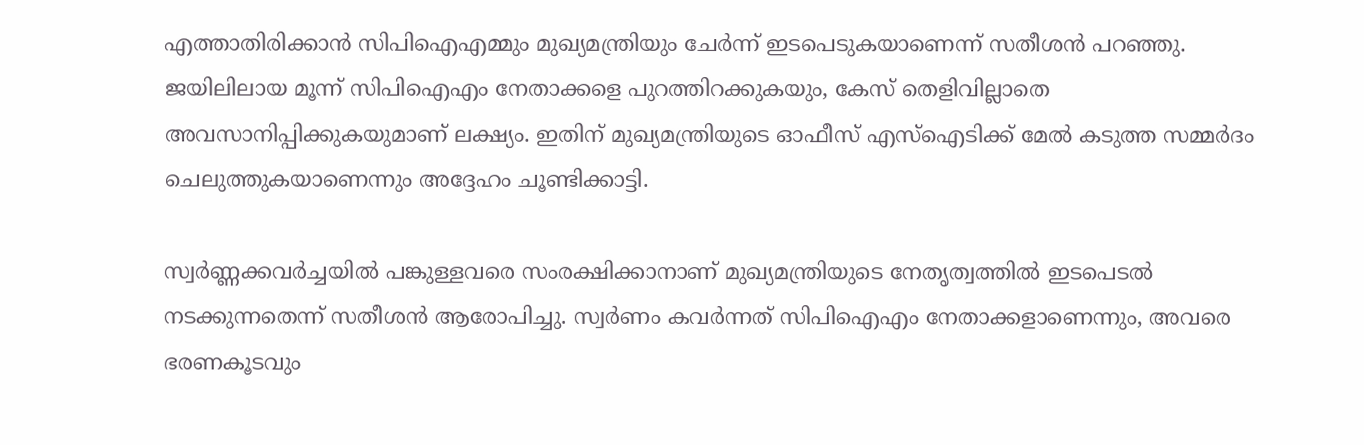എത്താതിരിക്കാന്‍ സിപിഐഎമ്മും മുഖ്യമന്ത്രിയും ചേര്‍ന്ന് ഇടപെടുകയാണെന്ന് സതീശന്‍ പറഞ്ഞു. ജയിലിലായ മൂന്ന് സിപിഐഎം നേതാക്കളെ പുറത്തിറക്കുകയും, കേസ് തെളിവില്ലാതെ അവസാനിപ്പിക്കുകയുമാണ് ലക്ഷ്യം. ഇതിന് മുഖ്യമന്ത്രിയുടെ ഓഫീസ് എസ്‌ഐടിക്ക് മേല്‍ കടുത്ത സമ്മര്‍ദം ചെലുത്തുകയാണെന്നും അദ്ദേഹം ചൂണ്ടിക്കാട്ടി.

സ്വര്‍ണ്ണക്കവര്‍ച്ചയില്‍ പങ്കുള്ളവരെ സംരക്ഷിക്കാനാണ് മുഖ്യമന്ത്രിയുടെ നേതൃത്വത്തില്‍ ഇടപെടല്‍ നടക്കുന്നതെന്ന് സതീശന്‍ ആരോപിച്ചു. സ്വര്‍ണം കവര്‍ന്നത് സിപിഐഎം നേതാക്കളാണെന്നും, അവരെ ഭരണകൂടവും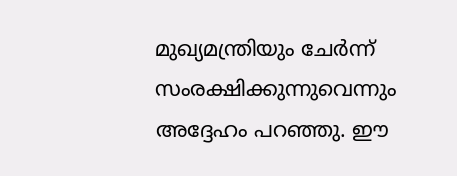മുഖ്യമന്ത്രിയും ചേര്‍ന്ന് സംരക്ഷിക്കുന്നുവെന്നും അദ്ദേഹം പറഞ്ഞു. ഈ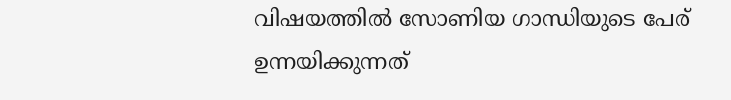വിഷയത്തില്‍ സോണിയ ഗാന്ധിയുടെ പേര് ഉന്നയിക്കുന്നത്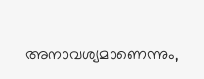അനാവശ്യമാണെന്നും,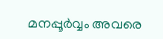മനപ്പൂര്‍വ്വം അവരെ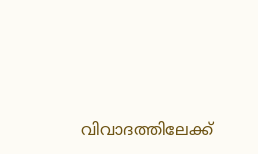വിവാദത്തിലേക്ക്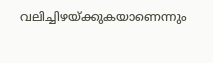വലിച്ചിഴയ്ക്കുകയാണെന്നും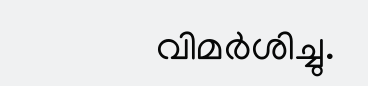വിമര്‍ശിച്ചു.